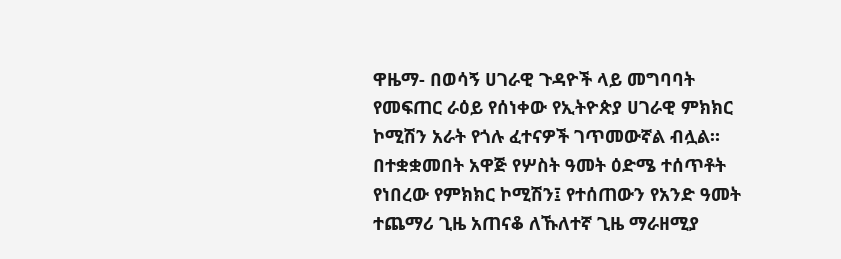ዋዜማ- በወሳኝ ሀገራዊ ጉዳዮች ላይ መግባባት የመፍጠር ራዕይ የሰነቀው የኢትዮጵያ ሀገራዊ ምክክር ኮሚሽን አራት የጎሉ ፈተናዎች ገጥመውኛል ብሏል።
በተቋቋመበት አዋጅ የሦስት ዓመት ዕድሜ ተሰጥቶት የነበረው የምክክር ኮሚሽን፤ የተሰጠውን የአንድ ዓመት ተጨማሪ ጊዜ አጠናቆ ለኹለተኛ ጊዜ ማራዘሚያ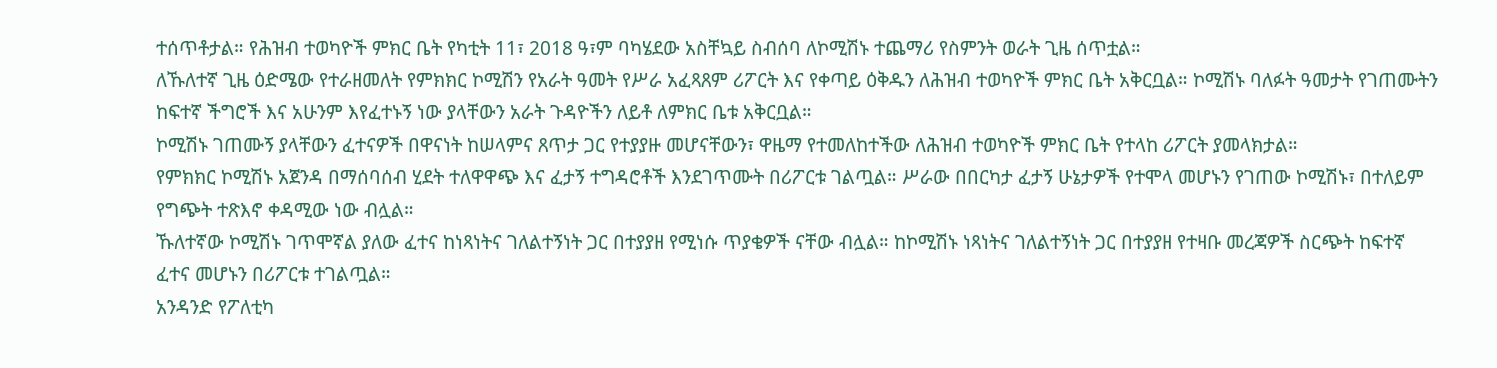ተሰጥቶታል። የሕዝብ ተወካዮች ምክር ቤት የካቲት 11፣ 2018 ዓ፣ም ባካሄደው አስቸኳይ ስብሰባ ለኮሚሽኑ ተጨማሪ የስምንት ወራት ጊዜ ሰጥቷል።
ለኹለተኛ ጊዜ ዕድሜው የተራዘመለት የምክክር ኮሚሽን የአራት ዓመት የሥራ አፈጻጸም ሪፖርት እና የቀጣይ ዕቅዱን ለሕዝብ ተወካዮች ምክር ቤት አቅርቧል። ኮሚሽኑ ባለፉት ዓመታት የገጠሙትን ከፍተኛ ችግሮች እና አሁንም እየፈተኑኝ ነው ያላቸውን አራት ጉዳዮችን ለይቶ ለምክር ቤቱ አቅርቧል።
ኮሚሽኑ ገጠሙኝ ያላቸውን ፈተናዎች በዋናነት ከሠላምና ጸጥታ ጋር የተያያዙ መሆናቸውን፣ ዋዜማ የተመለከተችው ለሕዝብ ተወካዮች ምክር ቤት የተላከ ሪፖርት ያመላክታል።
የምክክር ኮሚሽኑ አጀንዳ በማሰባሰብ ሂደት ተለዋዋጭ እና ፈታኝ ተግዳሮቶች እንደገጥሙት በሪፖርቱ ገልጧል። ሥራው በበርካታ ፈታኝ ሁኔታዎች የተሞላ መሆኑን የገጠው ኮሚሽኑ፣ በተለይም የግጭት ተጽእኖ ቀዳሚው ነው ብሏል።
ኹለተኛው ኮሚሽኑ ገጥሞኛል ያለው ፈተና ከነጻነትና ገለልተኝነት ጋር በተያያዘ የሚነሱ ጥያቄዎች ናቸው ብሏል። ከኮሚሽኑ ነጻነትና ገለልተኝነት ጋር በተያያዘ የተዛቡ መረጃዎች ስርጭት ከፍተኛ ፈተና መሆኑን በሪፖርቱ ተገልጧል።
አንዳንድ የፖለቲካ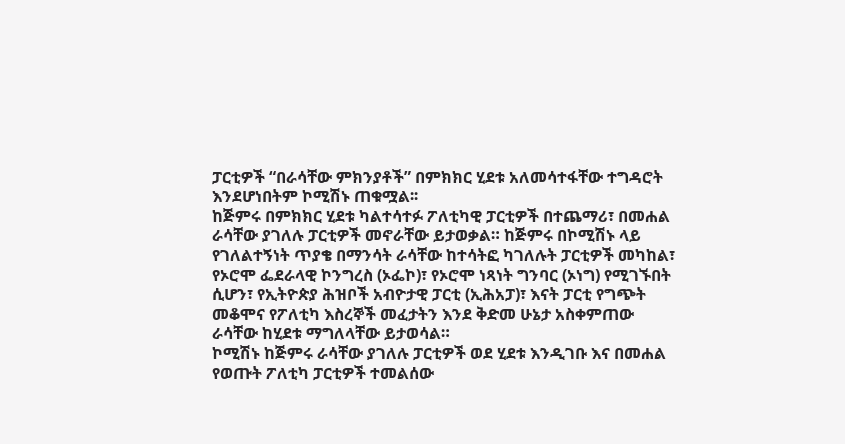ፓርቲዎች “በራሳቸው ምክንያቶች” በምክክር ሂደቱ አለመሳተፋቸው ተግዳሮት እንደሆነበትም ኮሚሽኑ ጠቁሟል፡፡
ከጅምሩ በምክክር ሂደቱ ካልተሳተፉ ፖለቲካዊ ፓርቲዎች በተጨማሪ፣ በመሐል ራሳቸው ያገለሉ ፓርቲዎች መኖራቸው ይታወቃል። ከጅምሩ በኮሚሽኑ ላይ የገለልተኝነት ጥያቄ በማንሳት ራሳቸው ከተሳትፎ ካገለሉት ፓርቲዎች መካከል፣ የኦሮሞ ፌደራላዊ ኮንግረስ (ኦፌኮ)፣ የኦሮሞ ነጻነት ግንባር (ኦነግ) የሚገኙበት ሲሆን፣ የኢትዮጵያ ሕዝቦች አብዮታዊ ፓርቲ (ኢሕአፓ)፣ እናት ፓርቲ የግጭት መቆሞና የፖለቲካ እስረኞች መፈታትን እንደ ቅድመ ሁኔታ አስቀምጠው ራሳቸው ከሂደቱ ማግለላቸው ይታወሳል።
ኮሚሽኑ ከጅምሩ ራሳቸው ያገለሉ ፓርቲዎች ወደ ሂደቱ እንዲገቡ እና በመሐል የወጡት ፖለቲካ ፓርቲዎች ተመልሰው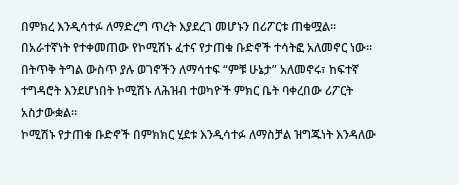በምክረ እንዲሳተፉ ለማድረግ ጥረት እያደረገ መሆኑን በሪፖርቱ ጠቁሟል።
በአራተኛነት የተቀመጠው የኮሚሽኑ ፈተና የታጠቁ ቡድኖች ተሳትፎ አለመኖር ነው። በትጥቅ ትግል ውስጥ ያሉ ወገኖችን ለማሳተፍ “ምቹ ሁኔታ” አለመኖሩ፣ ከፍተኛ ተግዳሮት እንደሆነበት ኮሚሽኑ ለሕዝብ ተወካዮች ምክር ቤት ባቀረበው ሪፖርት አስታውቋል።
ኮሚሽኑ የታጠቁ ቡድኖች በምክክር ሂደቱ እንዲሳተፉ ለማስቻል ዝግጁነት እንዳለው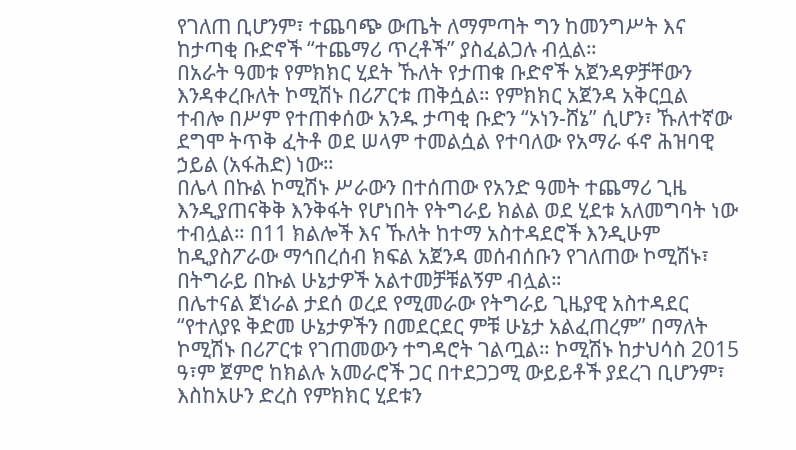የገለጠ ቢሆንም፣ ተጨባጭ ውጤት ለማምጣት ግን ከመንግሥት እና ከታጣቂ ቡድኖች “ተጨማሪ ጥረቶች” ያስፈልጋሉ ብሏል።
በአራት ዓመቱ የምክክር ሂደት ኹለት የታጠቁ ቡድኖች አጀንዳዎቻቸውን እንዳቀረቡለት ኮሚሽኑ በሪፖርቱ ጠቅሷል። የምክክር አጀንዳ አቅርቧል ተብሎ በሥም የተጠቀሰው አንዱ ታጣቂ ቡድን “ኦነን-ሸኔ” ሲሆን፣ ኹለተኛው ደግሞ ትጥቅ ፈትቶ ወደ ሠላም ተመልሷል የተባለው የአማራ ፋኖ ሕዝባዊ ኃይል (አፋሕድ) ነው።
በሌላ በኩል ኮሚሽኑ ሥራውን በተሰጠው የአንድ ዓመት ተጨማሪ ጊዜ እንዲያጠናቅቅ እንቅፋት የሆነበት የትግራይ ክልል ወደ ሂደቱ አለመግባት ነው ተብሏል። በ11 ክልሎች እና ኹለት ከተማ አስተዳደሮች እንዲሁም ከዲያስፖራው ማኅበረሰብ ክፍል አጀንዳ መሰብሰቡን የገለጠው ኮሚሽኑ፣ በትግራይ በኩል ሁኔታዎች አልተመቻቹልኝም ብሏል።
በሌተናል ጀነራል ታደሰ ወረደ የሚመራው የትግራይ ጊዜያዊ አስተዳደር “የተለያዩ ቅድመ ሁኔታዎችን በመደርደር ምቹ ሁኔታ አልፈጠረም” በማለት ኮሚሽኑ በሪፖርቱ የገጠመውን ተግዳሮት ገልጧል። ኮሚሽኑ ከታህሳስ 2015 ዓ፣ም ጀምሮ ከክልሉ አመራሮች ጋር በተደጋጋሚ ውይይቶች ያደረገ ቢሆንም፣ እስከአሁን ድረስ የምክክር ሂደቱን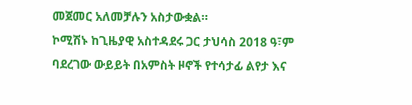መጀመር አለመቻሉን አስታውቋል።
ኮሚሽኑ ከጊዜያዊ አስተዳደሩ ጋር ታህሳስ 2018 ዓ፣ም ባደረገው ውይይት በአምስት ዞኖች የተሳታፊ ልየታ እና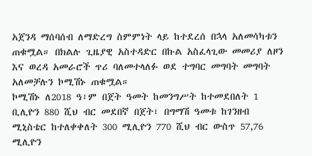አጀንዳ ማሰባሰብ ለማድረግ ስምምነት ላይ ከተደረሰ በኋላ አለመሳካቱን ጠቁሟል። በክልሉ ጊዜያዊ አስተዳድር በኩል አስፈላጊው መመሪያ ለዞን እና ወረዳ አመራሮች ጥሪ ባለመተላለፉ ወደ ተግባር መግባት መግባት አለመቻሉን ኮሚሽኑ ጠቁሟል።
ኮሚሽኑ ለ2018 ዓ፣ም በጀት ዓመት ከመንግሥት ከተመደበለት 1 ቢሊዮን 880 ሺህ ብር መደበኛ በጀት፣ በግማሽ ዓመቱ ከገንዘብ ሚኒስቴር ከተለቀቀለት 300 ሚሊዮን 770 ሺህ ብር ውስጥ 57,76 ሚሊዮን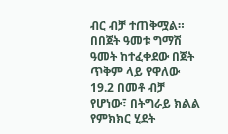ብር ብቻ ተጠቅሟል። በበጀት ዓመቱ ግማሽ ዓመት ከተፈቀደው በጀት ጥቅም ላይ የዋለው 19.2 በመቶ ብቻ የሆነው፣ በትግራይ ክልል የምክክር ሂደት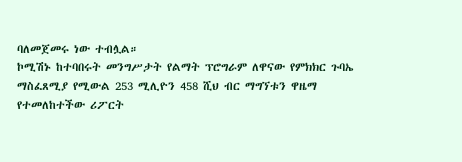ባለመጀመሩ ነው ተብሏል።
ኮሚሽኑ ከተባበሩት መንግሥታት የልማት ፕሮግራም ለዋናው የምክክር ጉባኤ ማስፈጸሚያ የሚውል 253 ሚሊዮን 458 ሺህ ብር ማግኘቱን ዋዜማ የተመለከተችው ሪፖርት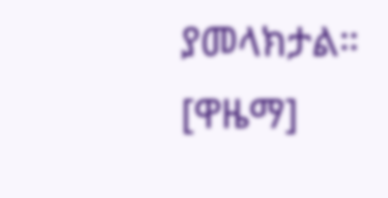ያመላክታል። [ዋዜማ]